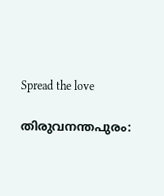Spread the love

തിരുവനന്തപുരം: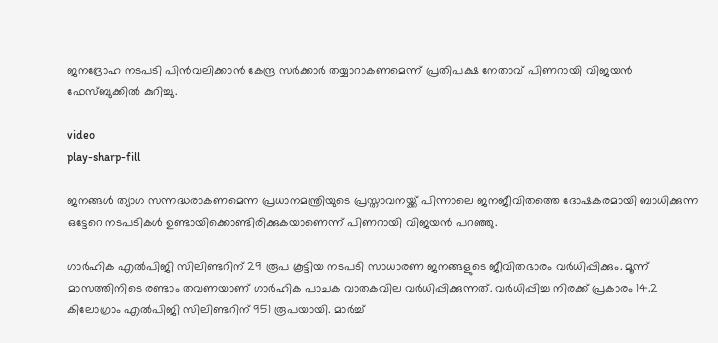ജനദ്രോഹ നടപടി പിന്‍വലിക്കാന്‍ കേന്ദ്ര സര്‍ക്കാര്‍ തയ്യാറാകണമെന്ന് പ്രതിപക്ഷ നേതാവ് പിണറായി വിജയന്‍ ഫേസ്ബുക്കില്‍ കുറിച്ചു.

video
play-sharp-fill

ജനങ്ങള്‍ ത്യാഗ സന്നദ്ധരാകണമെന്ന പ്രധാനമന്ത്രിയുടെ പ്രസ്താവനയ്ക്ക് പിന്നാലെ ജനജീവിതത്തെ ദോഷകരമായി ബാധിക്കുന്ന ഒട്ടേറെ നടപടികള്‍ ഉണ്ടായിക്കൊണ്ടിരിക്കുകയാണെന്ന് പിണറായി വിജയന്‍ പറഞ്ഞു.

ഗാര്‍ഹിക എല്‍പിജി സിലിണ്ടറിന് 29 രൂപ കൂട്ടിയ നടപടി സാധാരണ ജനങ്ങളുടെ ജീവിതഭാരം വര്‍ധിപ്പിക്കും. മൂന്ന് മാസത്തിനിടെ രണ്ടാം തവണയാണ് ഗാര്‍ഹിക പാചക വാതകവില വര്‍ധിപ്പിക്കുന്നത്. വര്‍ധിപ്പിച്ച നിരക്ക് പ്രകാരം 14.2 കിലോഗ്രാം എല്‍പിജി സിലിണ്ടറിന് 951 രൂപയായി. മാര്‍ച്ച്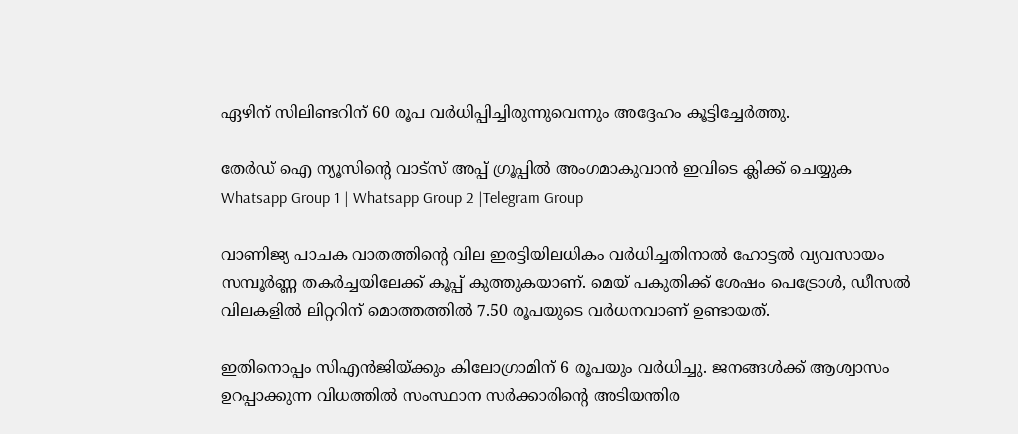ഏഴിന് സിലിണ്ടറിന് 60 രൂപ വര്‍ധിപ്പിച്ചിരുന്നുവെന്നും അദ്ദേഹം കൂട്ടിച്ചേര്‍ത്തു.

തേർഡ് ഐ ന്യൂസിന്റെ വാട്സ് അപ്പ് ഗ്രൂപ്പിൽ അംഗമാകുവാൻ ഇവിടെ ക്ലിക്ക് ചെയ്യുക
Whatsapp Group 1 | Whatsapp Group 2 |Telegram Group

വാണിജ്യ പാചക വാതത്തിന്റെ വില ഇരട്ടിയിലധികം വര്‍ധിച്ചതിനാല്‍ ഹോട്ടല്‍ വ്യവസായം സമ്പൂര്‍ണ്ണ തകര്‍ച്ചയിലേക്ക് കൂപ്പ് കുത്തുകയാണ്. മെയ് പകുതിക്ക് ശേഷം പെട്രോള്‍, ഡീസല്‍ വിലകളില്‍ ലിറ്ററിന് മൊത്തത്തില്‍ 7.50 രൂപയുടെ വര്‍ധനവാണ് ഉണ്ടായത്.

ഇതിനൊപ്പം സിഎന്‍ജിയ്ക്കും കിലോഗ്രാമിന് 6 രൂപയും വര്‍ധിച്ചു. ജനങ്ങള്‍ക്ക് ആശ്വാസം ഉറപ്പാക്കുന്ന വിധത്തില്‍ സംസ്ഥാന സര്‍ക്കാരിന്റെ അടിയന്തിര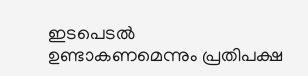ഇടപെടല്‍ ഉണ്ടാകണമെന്നും പ്രതിപക്ഷ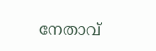നേതാവ്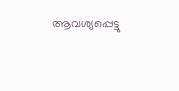ആവശ്യപ്പെട്ടു